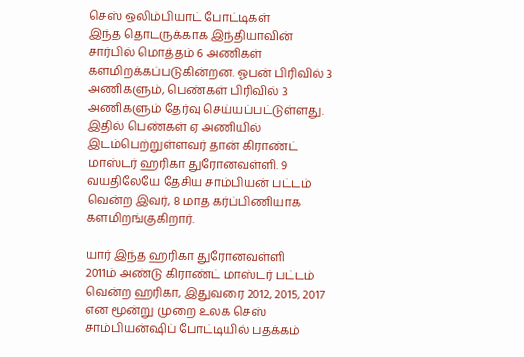செஸ் ஒலிம்பியாட் போட்டிகள்
இந்த தொடருக்காக இந்தியாவின் சார்பில் மொத்தம் 6 அணிகள் களமிறக்கப்படுகின்றன. ஓபன் பிரிவில் 3 அணிகளும், பெண்கள் பிரிவில் 3 அணிகளும் தேர்வு செய்யப்பட்டுள்ளது. இதில் பெண்கள் ஏ அணியில் இடம்பெற்றுள்ளவர் தான் கிராண்ட் மாஸ்டர் ஹரிகா துரோனவள்ளி. 9 வயதிலேயே தேசிய சாம்பியன் பட்டம் வென்ற இவர், 8 மாத கர்ப்பிணியாக களமிறங்குகிறார்.

யார் இந்த ஹரிகா துரோனவள்ளி
2011ம் அண்டு கிராண்ட் மாஸ்டர் பட்டம் வென்ற ஹரிகா, இதுவரை 2012, 2015, 2017 என மூன்று முறை உலக செஸ் சாம்பியன்ஷிப் போட்டியில் பதக்கம்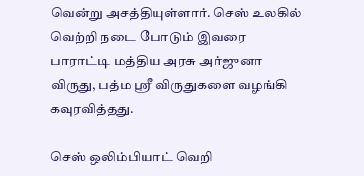வென்று அசத்தியுள்ளார். செஸ் உலகில் வெற்றி நடை போடும் இவரை பாராட்டி மத்திய அரசு அர்ஜுனா விருது, பத்ம ஸ்ரீ விருதுகளை வழங்கி கவுரவித்தது.

செஸ் ஒலிம்பியாட் வெறி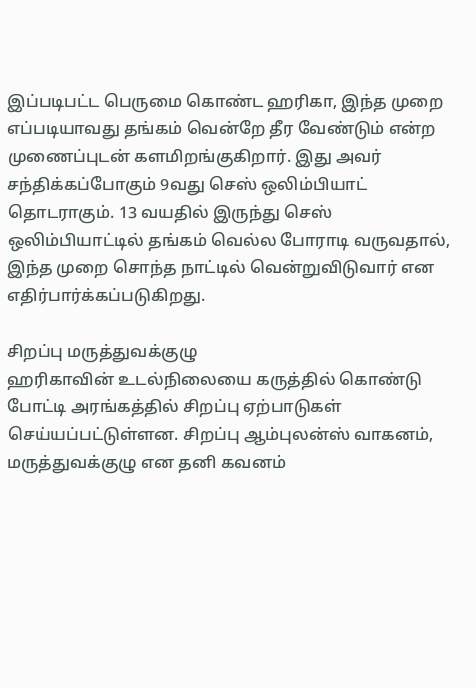இப்படிபட்ட பெருமை கொண்ட ஹரிகா, இந்த முறை எப்படியாவது தங்கம் வென்றே தீர வேண்டும் என்ற முணைப்புடன் களமிறங்குகிறார். இது அவர் சந்திக்கப்போகும் 9வது செஸ் ஒலிம்பியாட் தொடராகும். 13 வயதில் இருந்து செஸ் ஒலிம்பியாட்டில் தங்கம் வெல்ல போராடி வருவதால், இந்த முறை சொந்த நாட்டில் வென்றுவிடுவார் என எதிர்பார்க்கப்படுகிறது.

சிறப்பு மருத்துவக்குழு
ஹரிகாவின் உடல்நிலையை கருத்தில் கொண்டு போட்டி அரங்கத்தில் சிறப்பு ஏற்பாடுகள் செய்யப்பட்டுள்ளன. சிறப்பு ஆம்புலன்ஸ் வாகனம், மருத்துவக்குழு என தனி கவனம்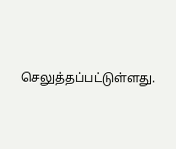செலுத்தப்பட்டுள்ளது.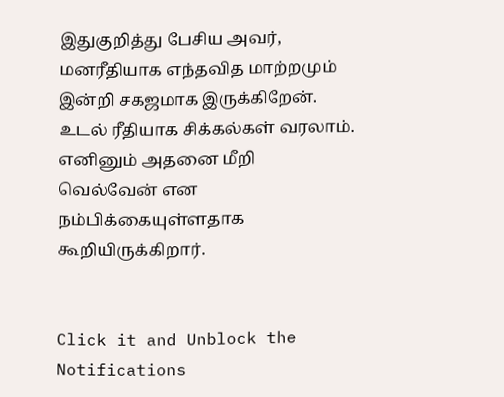இதுகுறித்து பேசிய அவர், மனரீதியாக எந்தவித மாற்றமும் இன்றி சகஜமாக இருக்கிறேன். உடல் ரீதியாக சிக்கல்கள் வரலாம். எனினும் அதனை மீறி வெல்வேன் என நம்பிக்கையுள்ளதாக கூறியிருக்கிறார்.


Click it and Unblock the Notifications